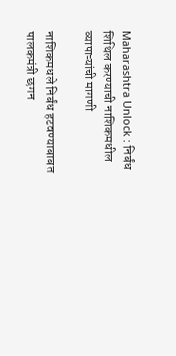Maharashtra Unlock : निर्बंध शिथिल करण्याची नाशिकमधील व्यापाऱ्यांची मागणी

नाशिकमधले निर्बंध हटवण्याबाबत पालकमंत्री छगन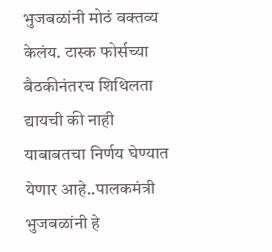भुजबळांनी मोठं वक्तव्य केलंय. टास्क फोर्सच्या बैठकीनंतरच शिथिलता द्यायची की नाही याबाबतचा निर्णय घेण्यात येणार आहे..पालकमंत्री भुजबळांनी हे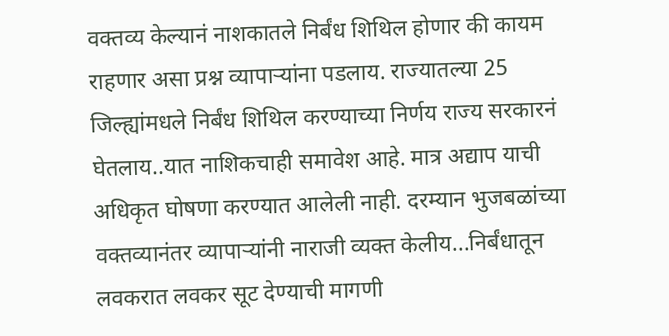वक्तव्य केल्यानं नाशकातले निर्बंध शिथिल होणार की कायम राहणार असा प्रश्न व्यापाऱ्यांना पडलाय. राज्यातल्या 25 जिल्ह्यांमधले निर्बंध शिथिल करण्याच्या निर्णय राज्य सरकारनं घेतलाय..यात नाशिकचाही समावेश आहे. मात्र अद्याप याची अधिकृत घोषणा करण्यात आलेली नाही. दरम्यान भुजबळांच्या वक्तव्यानंतर व्यापाऱ्यांनी नाराजी व्यक्त केलीय...निर्बंधातून लवकरात लवकर सूट देण्याची मागणी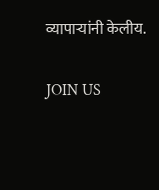व्यापाऱ्यांनी केलीय.

JOIN US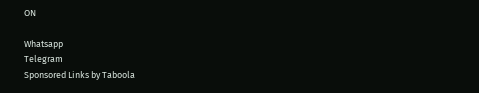ON

Whatsapp
Telegram
Sponsored Links by Taboola